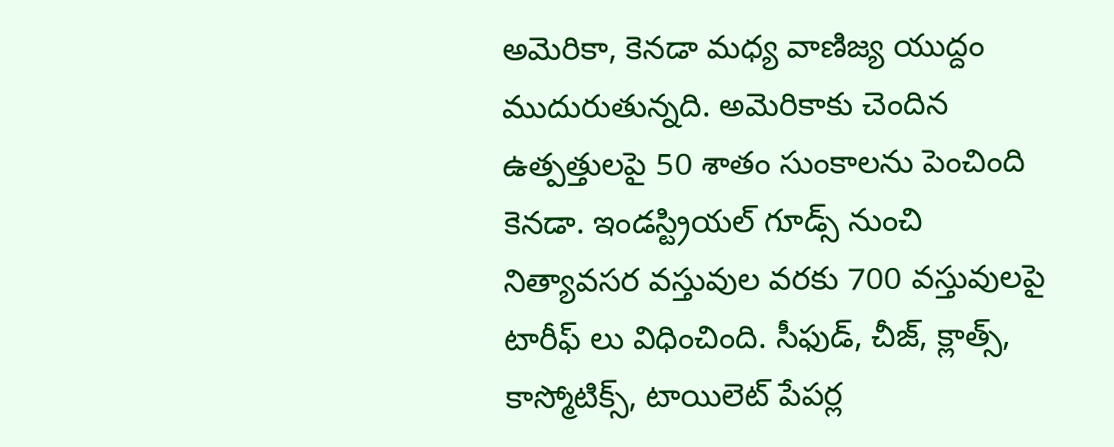అమెరికా, కెనడా మధ్య వాణిజ్య యుద్దం ముదురుతున్నది. అమెరికాకు చెందిన ఉత్పత్తులపై 50 శాతం సుంకాలను పెంచింది కెనడా. ఇండస్ట్రియల్ గూడ్స్ నుంచి నిత్యావసర వస్తువుల వరకు 700 వస్తువులపై టారీఫ్ లు విధించింది. సీఫుడ్, చీజ్, క్లాత్స్, కాస్మోటిక్స్, టాయిలెట్ పేపర్ల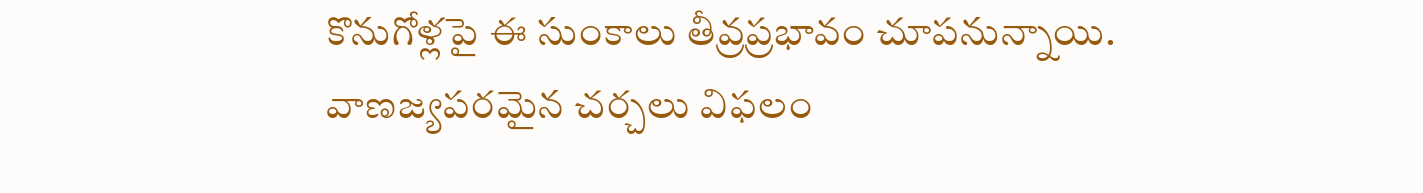కొనుగోళ్లపై ఈ సుంకాలు తీవ్రప్రభావం చూపనున్నాయి. వాణజ్యపరమైన చర్చలు విఫలం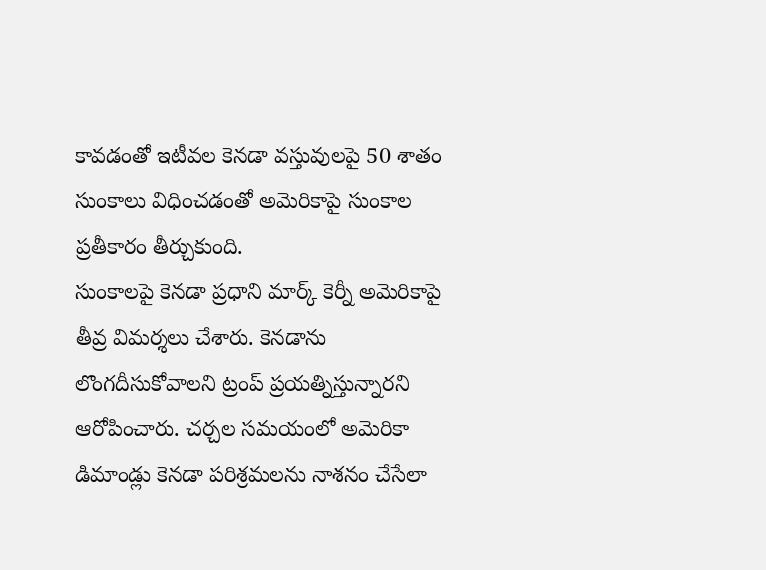కావడంతో ఇటీవల కెనడా వస్తువులపై 50 శాతం సుంకాలు విధించడంతో అమెరికాపై సుంకాల ప్రతీకారం తీర్చుకుంది.
సుంకాలపై కెనడా ప్రధాని మార్క్ కెర్నీ అమెరికాపై తీవ్ర విమర్శలు చేశారు. కెనడాను లొంగదీసుకోవాలని ట్రంప్ ప్రయత్నిస్తున్నారని ఆరోపించారు. చర్చల సమయంలో అమెరికా డిమాండ్లు కెనడా పరిశ్రమలను నాశనం చేసేలా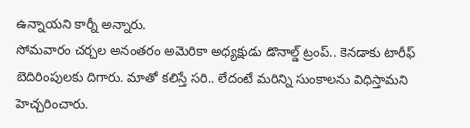ఉన్నాయని కార్నీ అన్నారు.
సోమవారం చర్చల అనంతరం అమెరికా అధ్యక్షుడు డొనాల్డ్ ట్రంప్.. కెనడాకు టారీఫ్ బెదిరింపులకు దిగారు. మాతో కలిస్తే సరి.. లేదంటే మరిన్ని సుంకాలను విధిస్తామని హెచ్చరించారు.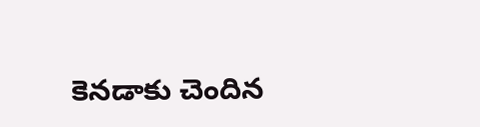కెనడాకు చెందిన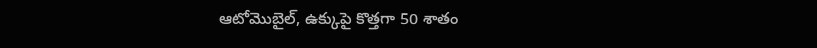ఆటోమొబైల్, ఉక్కుపై కొత్తగా 50 శాతం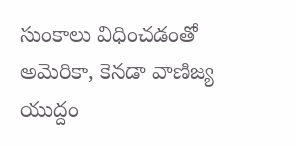సుంకాలు విధించడంతో అమెరికా, కెనడా వాణిజ్య యుద్దం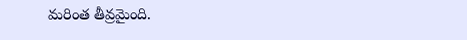మరింత తీవ్రమైంది.